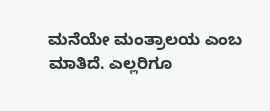ಮನೆಯೇ ಮಂತ್ರಾಲಯ ಎಂಬ ಮಾತಿದೆ. ಎಲ್ಲರಿಗೂ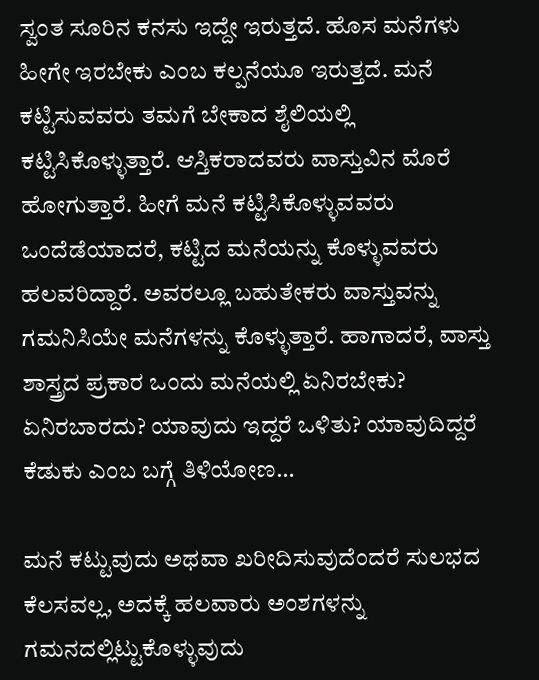ಸ್ವಂತ ಸೂರಿನ ಕನಸು ಇದ್ದೇ ಇರುತ್ತದೆ. ಹೊಸ ಮನೆಗಳು ಹೀಗೇ ಇರಬೇಕು ಎಂಬ ಕಲ್ಪನೆಯೂ ಇರುತ್ತದೆ. ಮನೆ ಕಟ್ಟಿಸುವವರು ತಮಗೆ ಬೇಕಾದ ಶೈಲಿಯಲ್ಲಿ ಕಟ್ಟಿಸಿಕೊಳ್ಳುತ್ತಾರೆ. ಆಸ್ತಿಕರಾದವರು ವಾಸ್ತುವಿನ ಮೊರೆ ಹೋಗುತ್ತಾರೆ. ಹೀಗೆ ಮನೆ ಕಟ್ಟಿಸಿಕೊಳ್ಳುವವರು ಒಂದೆಡೆಯಾದರೆ, ಕಟ್ಟಿದ ಮನೆಯನ್ನು ಕೊಳ್ಳುವವರು ಹಲವರಿದ್ದಾರೆ. ಅವರಲ್ಲೂ ಬಹುತೇಕರು ವಾಸ್ತುವನ್ನು ಗಮನಿಸಿಯೇ ಮನೆಗಳನ್ನು ಕೊಳ್ಳುತ್ತಾರೆ. ಹಾಗಾದರೆ, ವಾಸ್ತು ಶಾಸ್ತ್ರದ ಪ್ರಕಾರ ಒಂದು ಮನೆಯಲ್ಲಿ ಏನಿರಬೇಕು? ಏನಿರಬಾರದು? ಯಾವುದು ಇದ್ದರೆ ಒಳಿತು? ಯಾವುದಿದ್ದರೆ ಕೆಡುಕು ಎಂಬ ಬಗ್ಗೆ ತಿಳಿಯೋಣ…

ಮನೆ ಕಟ್ಟುವುದು ಅಥವಾ ಖರೀದಿಸುವುದೆಂದರೆ ಸುಲಭದ ಕೆಲಸವಲ್ಲ, ಅದಕ್ಕೆ ಹಲವಾರು ಅಂಶಗಳನ್ನು ಗಮನದಲ್ಲಿಟ್ಟುಕೊಳ್ಳುವುದು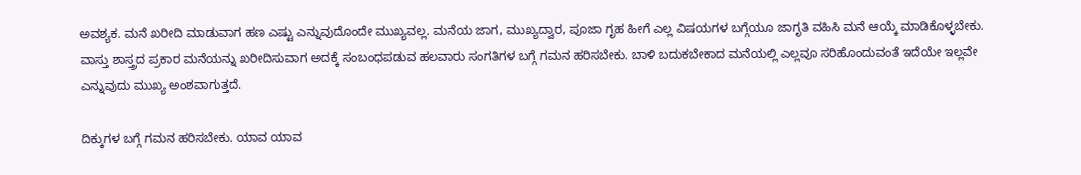ಅವಶ್ಯಕ. ಮನೆ ಖರೀದಿ ಮಾಡುವಾಗ ಹಣ ಎಷ್ಟು ಎನ್ನುವುದೊಂದೇ ಮುಖ್ಯವಲ್ಲ. ಮನೆಯ ಜಾಗ, ಮುಖ್ಯದ್ವಾರ, ಪೂಜಾ ಗೃಹ ಹೀಗೆ ಎಲ್ಲ ವಿಷಯಗಳ ಬಗ್ಗೆಯೂ ಜಾಗೃತಿ ವಹಿಸಿ ಮನೆ ಆಯ್ಕೆ ಮಾಡಿಕೊಳ್ಳಬೇಕು.
ವಾಸ್ತು ಶಾಸ್ತ್ರದ ಪ್ರಕಾರ ಮನೆಯನ್ನು ಖರೀದಿಸುವಾಗ ಅದಕ್ಕೆ ಸಂಬಂಧಪಡುವ ಹಲವಾರು ಸಂಗತಿಗಳ ಬಗ್ಗೆ ಗಮನ ಹರಿಸಬೇಕು. ಬಾಳಿ ಬದುಕಬೇಕಾದ ಮನೆಯಲ್ಲಿ ಎಲ್ಲವೂ ಸರಿಹೊಂದುವಂತೆ ಇದೆಯೇ ಇಲ್ಲವೇ ಎನ್ನುವುದು ಮುಖ್ಯ ಅಂಶವಾಗುತ್ತದೆ.

ದಿಕ್ಕುಗಳ ಬಗ್ಗೆ ಗಮನ ಹರಿಸಬೇಕು. ಯಾವ ಯಾವ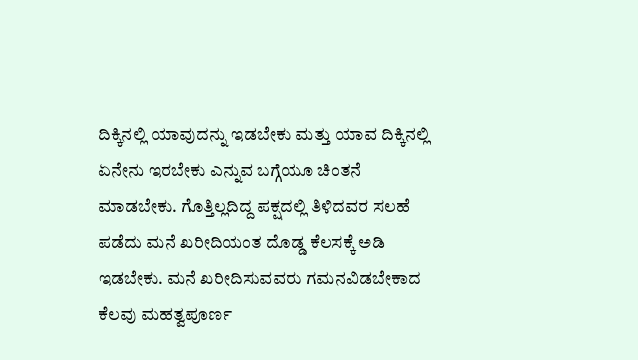ದಿಕ್ಕಿನಲ್ಲಿ ಯಾವುದನ್ನು ಇಡಬೇಕು ಮತ್ತು ಯಾವ ದಿಕ್ಕಿನಲ್ಲಿ ಏನೇನು ಇರಬೇಕು ಎನ್ನುವ ಬಗ್ಗೆಯೂ ಚಿಂತನೆ ಮಾಡಬೇಕು. ಗೊತ್ತಿಲ್ಲದಿದ್ದ ಪಕ್ಷದಲ್ಲಿ ತಿಳಿದವರ ಸಲಹೆ ಪಡೆದು ಮನೆ ಖರೀದಿಯಂತ ದೊಡ್ಡ ಕೆಲಸಕ್ಕೆ ಅಡಿ ಇಡಬೇಕು. ಮನೆ ಖರೀದಿಸುವವರು ಗಮನವಿಡಬೇಕಾದ ಕೆಲವು ಮಹತ್ವಪೂರ್ಣ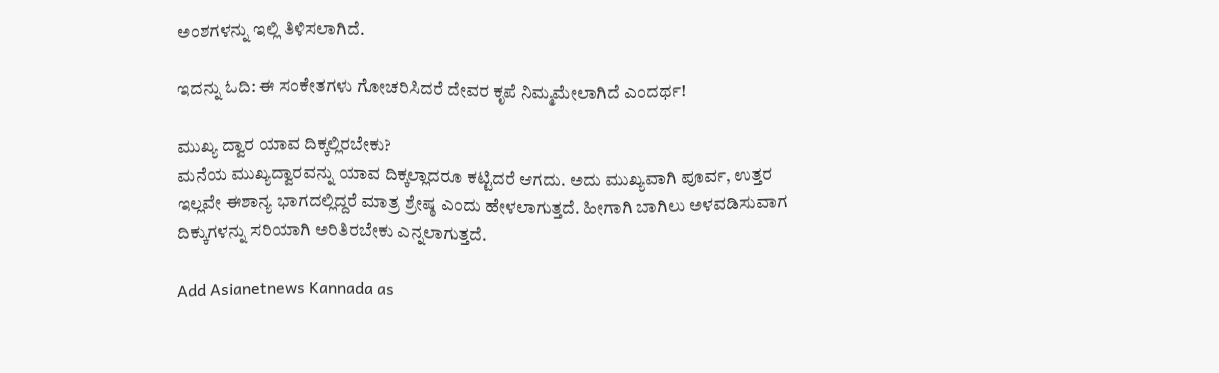ಅಂಶಗಳನ್ನು ಇಲ್ಲಿ ತಿಳಿಸಲಾಗಿದೆ.

ಇದನ್ನು ಓದಿ: ಈ ಸಂಕೇತಗಳು ಗೋಚರಿಸಿದರೆ ದೇವರ ಕೃಪೆ ನಿಮ್ಮಮೇಲಾಗಿದೆ ಎಂದರ್ಥ!

ಮುಖ್ಯ ದ್ವಾರ ಯಾವ ದಿಕ್ಕಲ್ಲಿರಬೇಕು?
ಮನೆಯ ಮುಖ್ಯದ್ವಾರವನ್ನು ಯಾವ ದಿಕ್ಕಲ್ಲಾದರೂ ಕಟ್ಟಿದರೆ ಆಗದು. ಅದು ಮುಖ್ಯವಾಗಿ ಪೂರ್ವ, ಉತ್ತರ ಇಲ್ಲವೇ ಈಶಾನ್ಯ ಭಾಗದಲ್ಲಿದ್ದರೆ ಮಾತ್ರ ಶ್ರೇಷ್ಠ ಎಂದು ಹೇಳಲಾಗುತ್ತದೆ. ಹೀಗಾಗಿ ಬಾಗಿಲು ಅಳವಡಿಸುವಾಗ ದಿಕ್ಕುಗಳನ್ನು ಸರಿಯಾಗಿ ಅರಿತಿರಬೇಕು ಎನ್ನಲಾಗುತ್ತದೆ.

Add Asianetnews Kannada as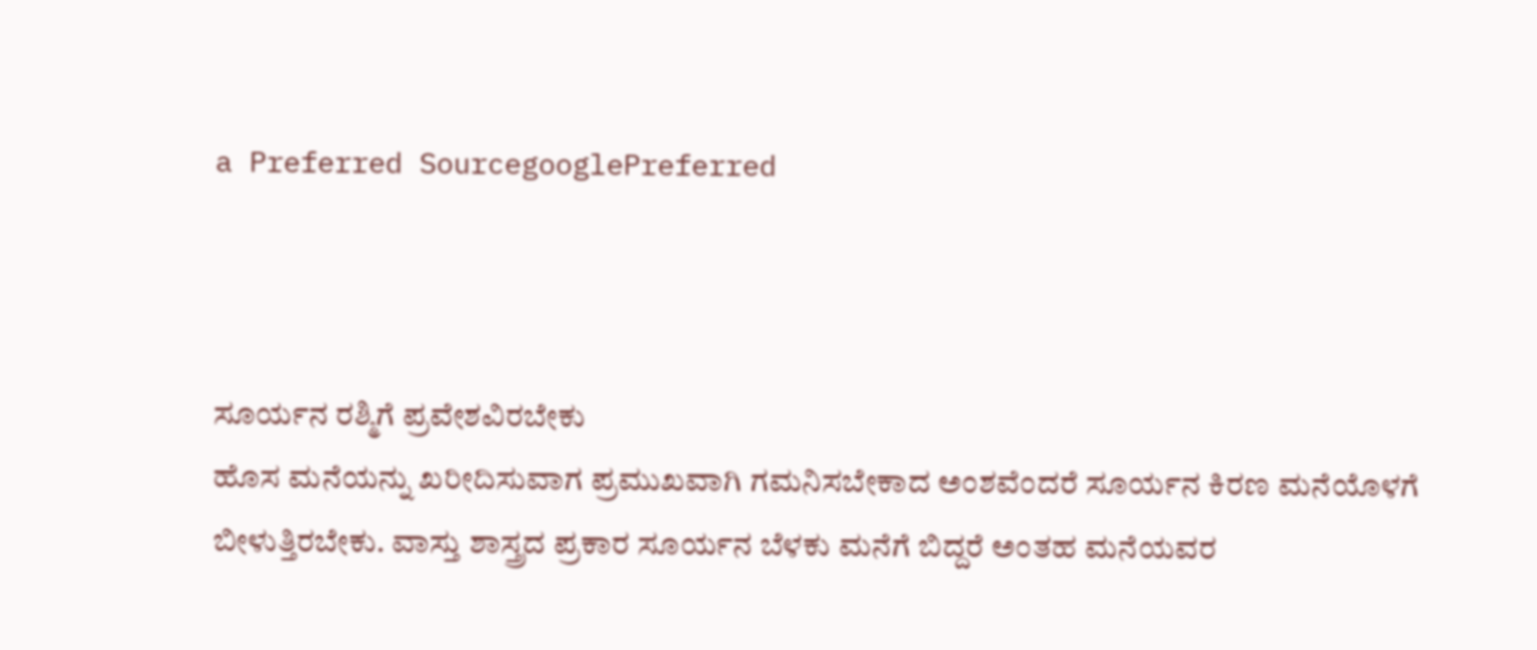a Preferred SourcegooglePreferred



ಸೂರ್ಯನ ರಶ್ಮಿಗೆ ಪ್ರವೇಶವಿರಬೇಕು
ಹೊಸ ಮನೆಯನ್ನು ಖರೀದಿಸುವಾಗ ಪ್ರಮುಖವಾಗಿ ಗಮನಿಸಬೇಕಾದ ಅಂಶವೆಂದರೆ ಸೂರ್ಯನ ಕಿರಣ ಮನೆಯೊಳಗೆ ಬೀಳುತ್ತಿರಬೇಕು. ವಾಸ್ತು ಶಾಸ್ತ್ರದ ಪ್ರಕಾರ ಸೂರ್ಯನ ಬೆಳಕು ಮನೆಗೆ ಬಿದ್ದರೆ ಅಂತಹ ಮನೆಯವರ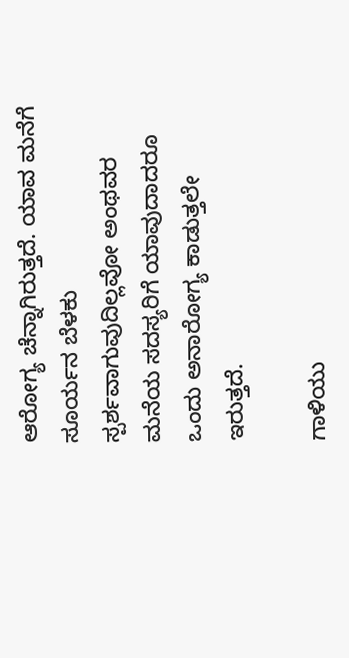ಆರೋಗ್ಯ ಚೆನ್ನಾಗಿರುತ್ತದೆ. ಯಾವ ಮನೆಗೆ ಸೂರ್ಯನ ಬೆಳಕು ಸ್ಪರ್ಶವಾಗುವುದಿಲ್ಲವೋ ಅಂಥವರ ಮನೆಯ ಸದಸ್ಯರಿಗೆ ಯಾವುದಾದರೂ ಒಂದು ಅನಾರೋಗ್ಯ ಕಾಡುತ್ತಲೇ ಇರುತ್ತದೆ.

ಗಾಳಿಯು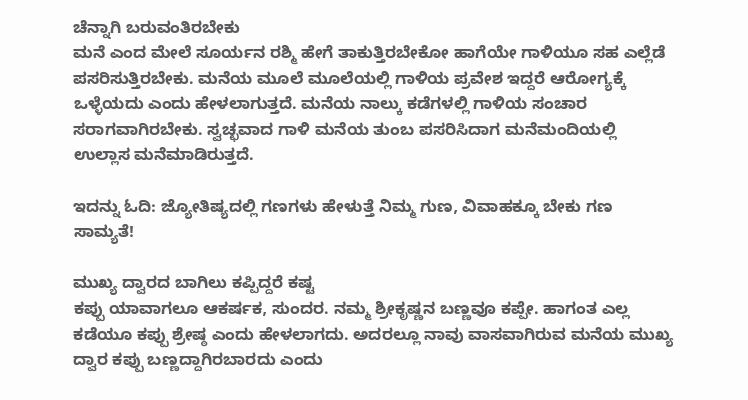ಚೆನ್ನಾಗಿ ಬರುವಂತಿರಬೇಕು
ಮನೆ ಎಂದ ಮೇಲೆ ಸೂರ್ಯನ ರಶ್ಮಿ ಹೇಗೆ ತಾಕುತ್ತಿರಬೇಕೋ ಹಾಗೆಯೇ ಗಾಳಿಯೂ ಸಹ ಎಲ್ಲೆಡೆ ಪಸರಿಸುತ್ತಿರಬೇಕು. ಮನೆಯ ಮೂಲೆ ಮೂಲೆಯಲ್ಲಿ ಗಾಳಿಯ ಪ್ರವೇಶ ಇದ್ದರೆ ಆರೋಗ್ಯಕ್ಕೆ ಒಳ್ಳೆಯದು ಎಂದು ಹೇಳಲಾಗುತ್ತದೆ. ಮನೆಯ ನಾಲ್ಕು ಕಡೆಗಳಲ್ಲಿ ಗಾಳಿಯ ಸಂಚಾರ ಸರಾಗವಾಗಿರಬೇಕು. ಸ್ವಚ್ಛವಾದ ಗಾಳಿ ಮನೆಯ ತುಂಬ ಪಸರಿಸಿದಾಗ ಮನೆಮಂದಿಯಲ್ಲಿ ಉಲ್ಲಾಸ ಮನೆಮಾಡಿರುತ್ತದೆ.

ಇದನ್ನು ಓದಿ: ಜ್ಯೋತಿಷ್ಯದಲ್ಲಿ ಗಣಗಳು ಹೇಳುತ್ತೆ ನಿಮ್ಮ ಗುಣ, ವಿವಾಹಕ್ಕೂ ಬೇಕು ಗಣ ಸಾಮ್ಯತೆ!

ಮುಖ್ಯ ದ್ವಾರದ ಬಾಗಿಲು ಕಪ್ಪಿದ್ದರೆ ಕಷ್ಟ
ಕಪ್ಪು ಯಾವಾಗಲೂ ಆಕರ್ಷಕ, ಸುಂದರ. ನಮ್ಮ ಶ್ರೀಕೃಷ್ಣನ ಬಣ್ಣವೂ ಕಪ್ಪೇ. ಹಾಗಂತ ಎಲ್ಲ ಕಡೆಯೂ ಕಪ್ಪು ಶ್ರೇಷ್ಠ ಎಂದು ಹೇಳಲಾಗದು. ಅದರಲ್ಲೂ ನಾವು ವಾಸವಾಗಿರುವ ಮನೆಯ ಮುಖ್ಯ ದ್ವಾರ ಕಪ್ಪು ಬಣ್ಣದ್ದಾಗಿರಬಾರದು ಎಂದು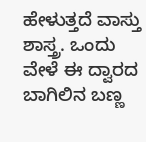ಹೇಳುತ್ತದೆ ವಾಸ್ತು ಶಾಸ್ತ್ರ. ಒಂದು ವೇಳೆ ಈ ದ್ವಾರದ ಬಾಗಿಲಿನ ಬಣ್ಣ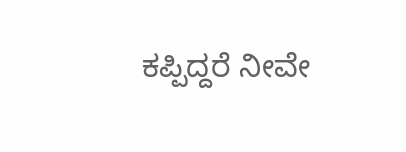ಕಪ್ಪಿದ್ದರೆ ನೀವೇ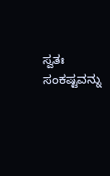ಸ್ವತಃ ಸಂಕಷ್ಟವನ್ನು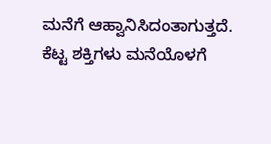ಮನೆಗೆ ಆಹ್ವಾನಿಸಿದಂತಾಗುತ್ತದೆ. ಕೆಟ್ಟ ಶಕ್ತಿಗಳು ಮನೆಯೊಳಗೆ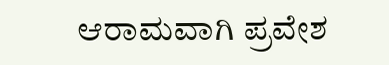ಆರಾಮವಾಗಿ ಪ್ರವೇಶ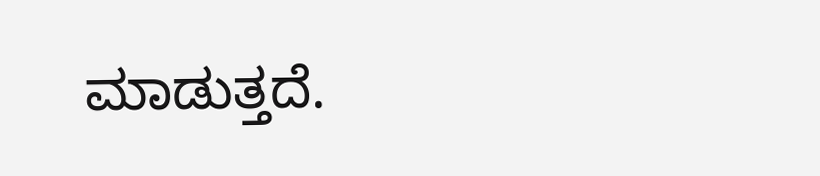ಮಾಡುತ್ತದೆ.